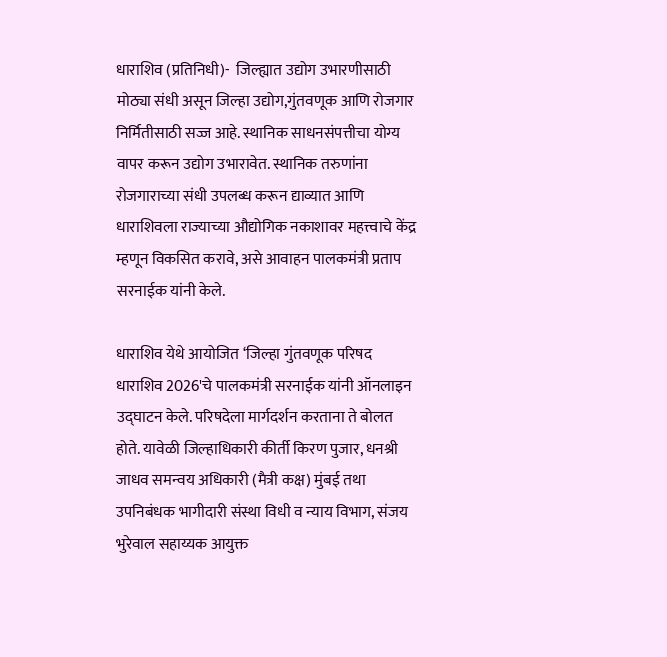धाराशिव (प्रतिनिधी)-  जिल्ह्यात उद्योग उभारणीसाठी मोठ्या संधी असून जिल्हा उद्योग,गुंतवणूक आणि रोजगार निर्मितीसाठी सज्ज आहे. स्थानिक साधनसंपत्तीचा योग्य वापर करून उद्योग उभारावेत. स्थानिक तरुणांना रोजगाराच्या संधी उपलब्ध करून द्याव्यात आणि धाराशिवला राज्याच्या औद्योगिक नकाशावर महत्त्वाचे केंद्र म्हणून विकसित करावे, असे आवाहन पालकमंत्री प्रताप सरनाईक यांनी केले.

धाराशिव येथे आयोजित ‌‘जिल्हा गुंतवणूक परिषद धाराशिव 2026'चे पालकमंत्री सरनाईक यांनी ऑनलाइन उद्घाटन केले. परिषदेला मार्गदर्शन करताना ते बोलत होते. यावेळी जिल्हाधिकारी कीर्ती किरण पुजार, धनश्री जाधव समन्वय अधिकारी (मैत्री कक्ष) मुंबई तथा उपनिबंधक भागीदारी संस्था विधी व न्याय विभाग, संजय भुरेवाल सहाय्यक आयुक्त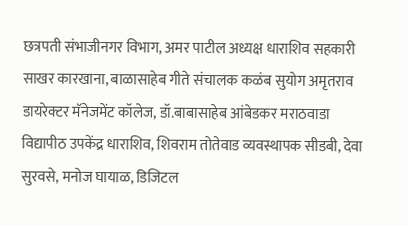छत्रपती संभाजीनगर विभाग, अमर पाटील अध्यक्ष धाराशिव सहकारी साखर कारखाना, बाळासाहेब गीते संचालक कळंब सुयोग अमृतराव डायरेक्टर मॅनेजमेंट कॉलेज, डॉ.बाबासाहेब आंबेडकर मराठवाडा विद्यापीठ उपकेंद्र धाराशिव, शिवराम तोतेवाड व्यवस्थापक सीडबी, देवा सुरवसे, मनोज घायाळ, डिजिटल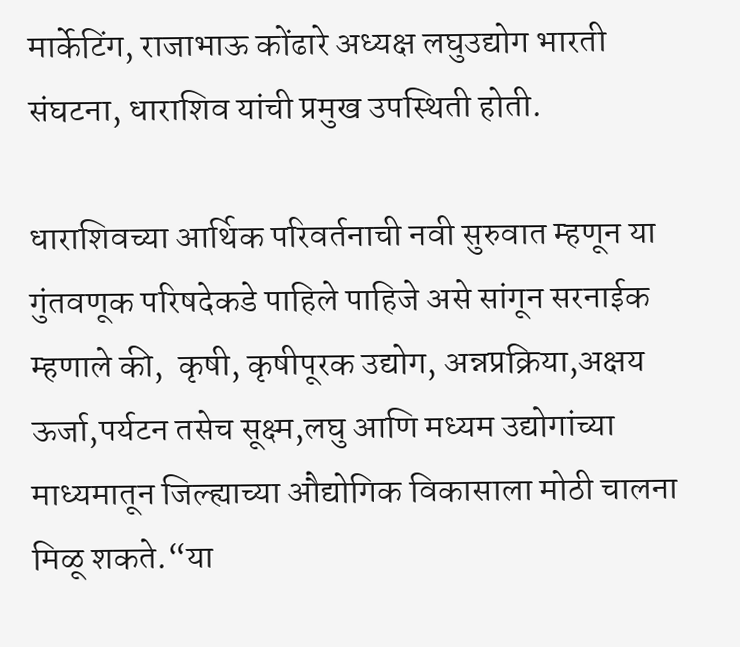मार्केटिंग, राजाभाऊ कोंढारे अध्यक्ष लघुउद्योग भारती संघटना, धाराशिव यांची प्रमुख उपस्थिती होती.

धाराशिवच्या आर्थिक परिवर्तनाची नवी सुरुवात म्हणून या गुंतवणूक परिषदेकडे पाहिले पाहिजे असे सांगून सरनाईक म्हणाले की,  कृषी, कृषीपूरक उद्योग, अन्नप्रक्रिया,अक्षय ऊर्जा,पर्यटन तसेच सूक्ष्म,लघु आणि मध्यम उद्योगांच्या माध्यमातून जिल्ह्याच्या औद्योगिक विकासाला मोठी चालना मिळू शकते.“या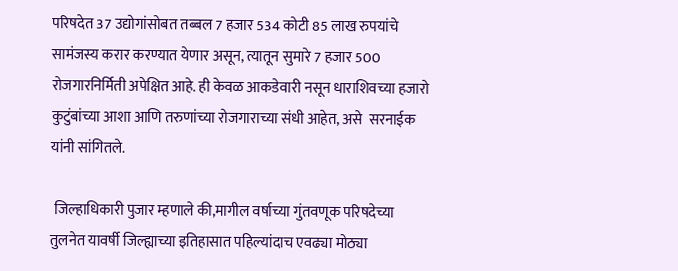परिषदेत 37 उद्योगांसोबत तब्बल 7 हजार 534 कोटी 85 लाख रुपयांचे सामंजस्य करार करण्यात येणार असून, त्यातून सुमारे 7 हजार 500 रोजगारनिर्मिती अपेक्षित आहे. ही केवळ आकडेवारी नसून धाराशिवच्या हजारो कुटुंबांच्या आशा आणि तरुणांच्या रोजगाराच्या संधी आहेत, असे  सरनाईक यांनी सांगितले.

 जिल्हाधिकारी पुजार म्हणाले की,मागील वर्षाच्या गुंतवणूक परिषदेच्या तुलनेत यावर्षी जिल्ह्याच्या इतिहासात पहिल्यांदाच एवढ्या मोठ्या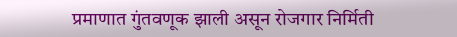प्रमाणात गुंतवणूक झाली असून रोजगार निर्मिती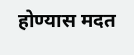होण्यास मदत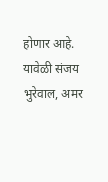होणार आहे. यावेळी संजय भुरेवाल, अमर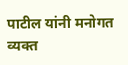पाटील यांनी मनोगत व्यक्त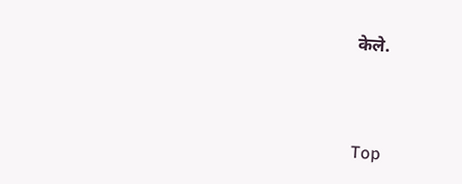केले.



Top